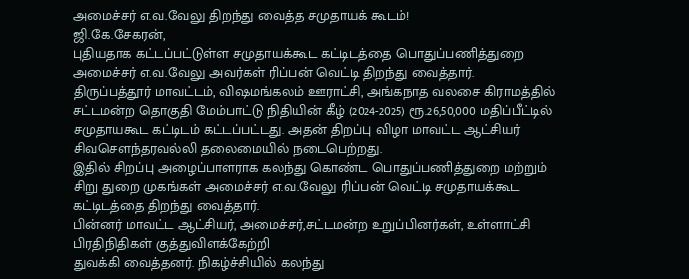அமைச்சர் எ.வ.வேலு திறந்து வைத்த சமுதாயக் கூடம்!
ஜி.கே.சேகரன்,
புதியதாக கட்டப்பட்டுள்ள சமுதாயக்கூட கட்டிடத்தை பொதுப்பணித்துறை அமைச்சர் எ.வ.வேலு அவர்கள் ரிப்பன் வெட்டி திறந்து வைத்தார்.
திருப்பத்தூர் மாவட்டம், விஷமங்கலம் ஊராட்சி, அங்கநாத வலசை கிராமத்தில் சட்டமன்ற தொகுதி மேம்பாட்டு நிதியின் கீழ் (2024-2025) ரூ.26,50,000 மதிப்பீட்டில் சமுதாயகூட கட்டிடம் கட்டப்பட்டது. அதன் திறப்பு விழா மாவட்ட ஆட்சியர் சிவசௌந்தரவல்லி தலைமையில் நடைபெற்றது.
இதில் சிறப்பு அழைப்பாளராக கலந்து கொண்ட பொதுப்பணித்துறை மற்றும் சிறு துறை முகங்கள் அமைச்சர் எ.வ.வேலு ரிப்பன் வெட்டி சமுதாயக்கூட கட்டிடத்தை திறந்து வைத்தார்.
பின்னர் மாவட்ட ஆட்சியர், அமைச்சர்,சட்டமன்ற உறுப்பினர்கள், உள்ளாட்சி பிரதிநிதிகள் குத்துவிளக்கேற்றி
துவக்கி வைத்தனர். நிகழ்ச்சியில் கலந்து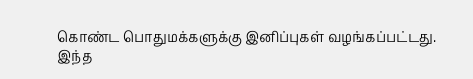கொண்ட பொதுமக்களுக்கு இனிப்புகள் வழங்கப்பட்டது.
இந்த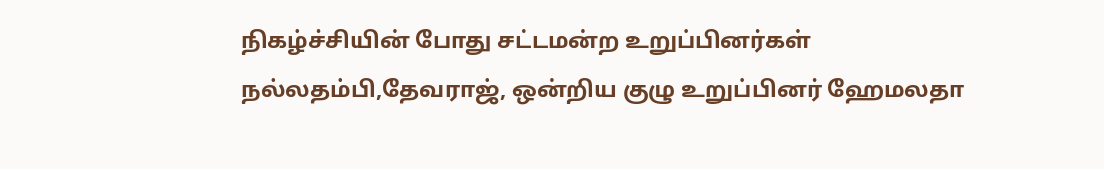நிகழ்ச்சியின் போது சட்டமன்ற உறுப்பினர்கள் நல்லதம்பி,தேவராஜ், ஒன்றிய குழு உறுப்பினர் ஹேமலதா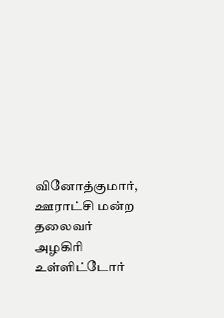வினோத்குமார், ஊராட்சி மன்ற தலைவர் அழகிரி உள்ளிட்டோர்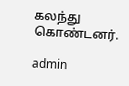கலந்து கொண்டனர்.

admin